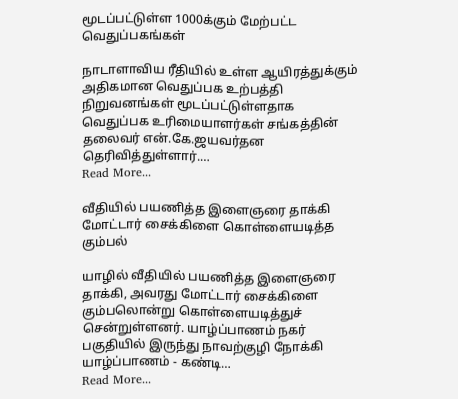மூடப்பட்டுள்ள 1000க்கும் மேற்பட்ட வெதுப்பகங்கள்

நாடாளாவிய ரீதியில் உள்ள ஆயிரத்துக்கும் அதிகமான வெதுப்பக உற்பத்தி நிறுவனங்கள் மூடப்பட்டுள்ளதாக வெதுப்பக உரிமையாளர்கள் சங்கத்தின் தலைவர் என்.கே.ஜயவர்தன தெரிவித்துள்ளார்.…
Read More...

வீதியில் பயணித்த இளைஞரை தாக்கி மோட்டார் சைக்கிளை கொள்ளையடித்த கும்பல்

யாழில் வீதியில் பயணித்த இளைஞரை தாக்கி, அவரது மோட்டார் சைக்கிளை கும்பலொன்று கொள்ளையடித்துச் சென்றுள்ளனர். யாழ்ப்பாணம் நகர் பகுதியில் இருந்து நாவற்குழி நோக்கி யாழ்ப்பாணம் - கண்டி…
Read More...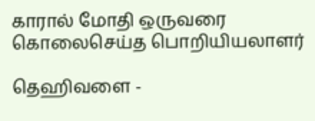காரால் மோதி ஒருவரை கொலைசெய்த பொறியியலாளர்

தெஹிவளை -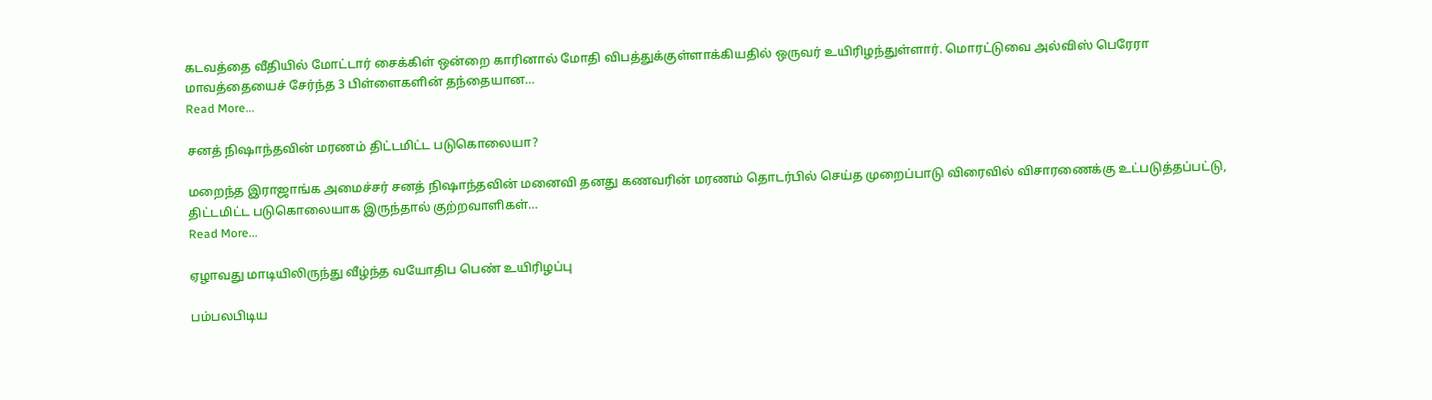கடவத்தை வீதியில் மோட்டார் சைக்கிள் ஒன்றை காரினால் மோதி விபத்துக்குள்ளாக்கியதில் ஒருவர் உயிரிழந்துள்ளார். மொரட்டுவை அல்விஸ் பெரேரா மாவத்தையைச் சேர்ந்த 3 பிள்ளைகளின் தந்தையான…
Read More...

சனத் நிஷாந்தவின் மரணம் திட்டமிட்ட படுகொலையா?

மறைந்த இராஜாங்க அமைச்சர் சனத் நிஷாந்தவின் மனைவி தனது கணவரின் மரணம் தொடர்பில் செய்த முறைப்பாடு விரைவில் விசாரணைக்கு உட்படுத்தப்பட்டு, திட்டமிட்ட படுகொலையாக இருந்தால் குற்றவாளிகள்…
Read More...

ஏழாவது மாடியிலிருந்து வீழ்ந்த வயோதிப பெண் உயிரிழப்பு

பம்பலபிடிய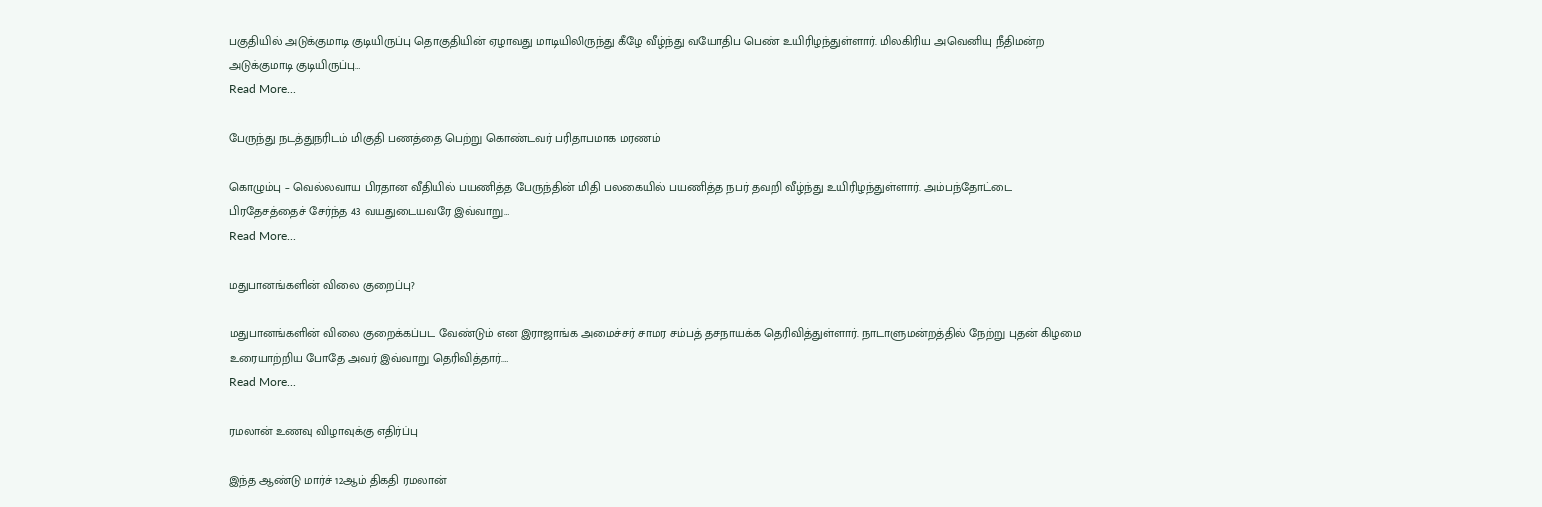பகுதியில் அடுக்குமாடி குடியிருப்பு தொகுதியின் ஏழாவது மாடியிலிருந்து கீழே வீழ்ந்து வயோதிப பெண் உயிரிழந்துள்ளார். மிலகிரிய அவெனியு நீதிமன்ற அடுக்குமாடி குடியிருப்பு…
Read More...

பேருந்து நடத்துநரிடம் மிகுதி பணத்தை பெற்று கொண்டவர் பரிதாபமாக மரணம்

கொழும்பு – வெல்லவாய பிரதான வீதியில் பயணித்த பேருந்தின் மிதி பலகையில் பயணித்த நபர் தவறி வீழ்ந்து உயிரிழந்துள்ளார். அம்பந்தோட்டை பிரதேசத்தைச் சேர்ந்த 43 வயதுடையவரே இவ்வாறு…
Read More...

மதுபானங்களின் விலை குறைப்பு?

மதுபானங்களின் விலை குறைக்கப்பட வேண்டும் என இராஜாங்க அமைச்சர் சாமர சம்பத் தசநாயக்க தெரிவித்துள்ளார். நாடாளுமன்றத்தில் நேற்று புதன் கிழமை உரையாற்றிய போதே அவர் இவ்வாறு தெரிவித்தார்.…
Read More...

ரமலான் உணவு விழாவுக்கு எதிர்ப்பு

இந்த ஆண்டு மார்ச் 12ஆம் திகதி ரமலான்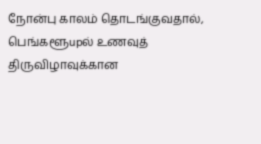நோன்பு காலம் தொடங்குவதால், பெங்களூupல் உணவுத் திருவிழாவுக்கான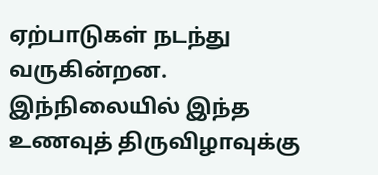ஏற்பாடுகள் நடந்து வருகின்றன. இந்நிலையில் இந்த உணவுத் திருவிழாவுக்கு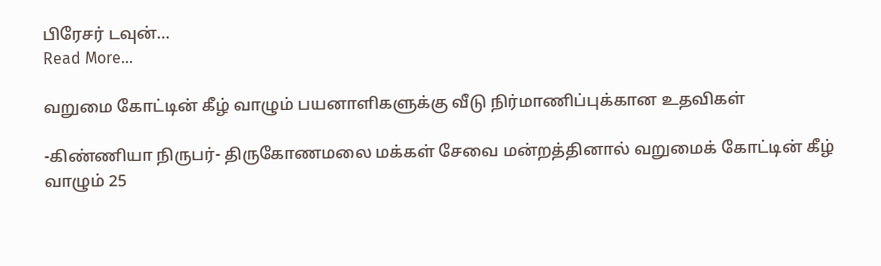பிரேசர் டவுன்…
Read More...

வறுமை கோட்டின் கீழ் வாழும் பயனாளிகளுக்கு வீடு நிர்மாணிப்புக்கான உதவிகள்

-கிண்ணியா நிருபர்- திருகோணமலை மக்கள் சேவை மன்றத்தினால் வறுமைக் கோட்டின் கீழ் வாழும் 25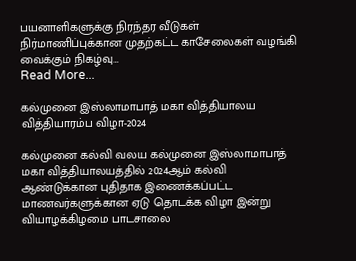பயனாளிகளுக்கு நிரந்தர வீடுகள் நிர்மாணிப்புக்கான முதற்கட்ட காசேலைகள் வழங்கி வைக்கும் நிகழ்வு…
Read More...

கல்முனை இஸ்லாமாபாத் மகா வித்தியாலய வித்தியாரம்ப விழா-2024

கல்முனை கல்வி வலய கல்முனை இஸ்லாமாபாத் மகா வித்தியாலயத்தில் 2024ஆம் கல்வி ஆண்டுக்கான புதிதாக இணைக்கப்பட்ட மாணவர்களுக்கான ஏடு தொடக்க விழா இன்று வியாழக்கிழமை பாடசாலை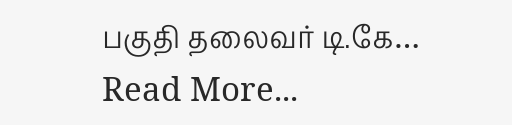பகுதி தலைவர் டி.கே…
Read More...